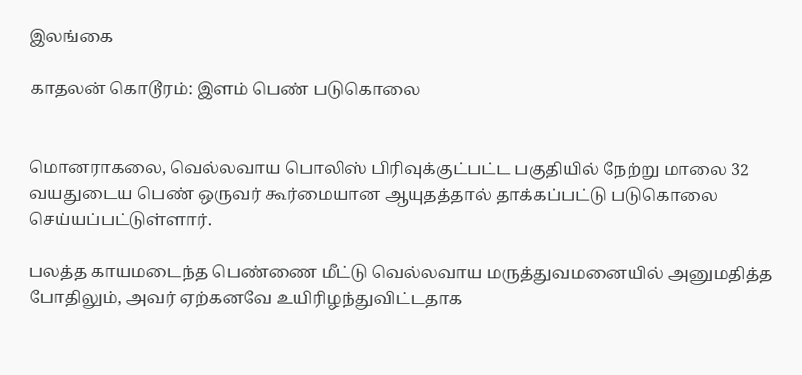இலங்கை

காதலன் கொடூரம்: இளம் பெண் படுகொலை


மொனராகலை, வெல்லவாய பொலிஸ் பிரிவுக்குட்பட்ட பகுதியில் நேற்று மாலை 32 வயதுடைய பெண் ஒருவர் கூர்மையான ஆயுதத்தால் தாக்கப்பட்டு படுகொலை செய்யப்பட்டுள்ளார்.

பலத்த காயமடைந்த பெண்ணை மீட்டு வெல்லவாய மருத்துவமனையில் அனுமதித்த போதிலும், அவர் ஏற்கனவே உயிரிழந்துவிட்டதாக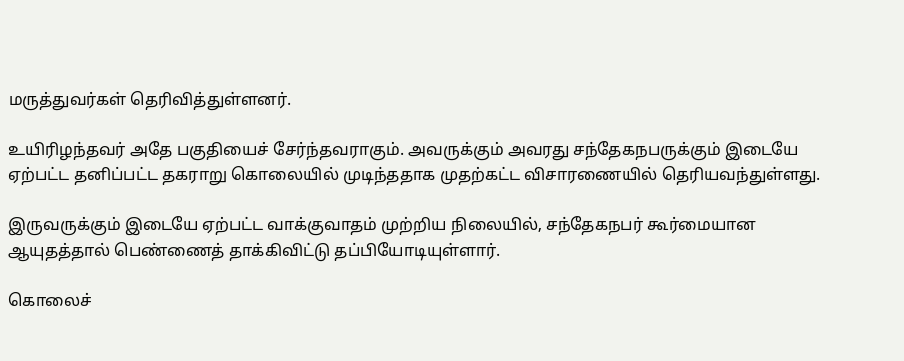மருத்துவர்கள் தெரிவித்துள்ளனர்.

உயிரிழந்தவர் அதே பகுதியைச் சேர்ந்தவராகும். அவருக்கும் அவரது சந்தேகநபருக்கும் இடையே ஏற்பட்ட தனிப்பட்ட தகராறு கொலையில் முடிந்ததாக முதற்கட்ட விசாரணையில் தெரியவந்துள்ளது.

இருவருக்கும் இடையே ஏற்பட்ட வாக்குவாதம் முற்றிய நிலையில், சந்தேகநபர் கூர்மையான ஆயுதத்தால் பெண்ணைத் தாக்கிவிட்டு தப்பியோடியுள்ளார்.

கொலைச்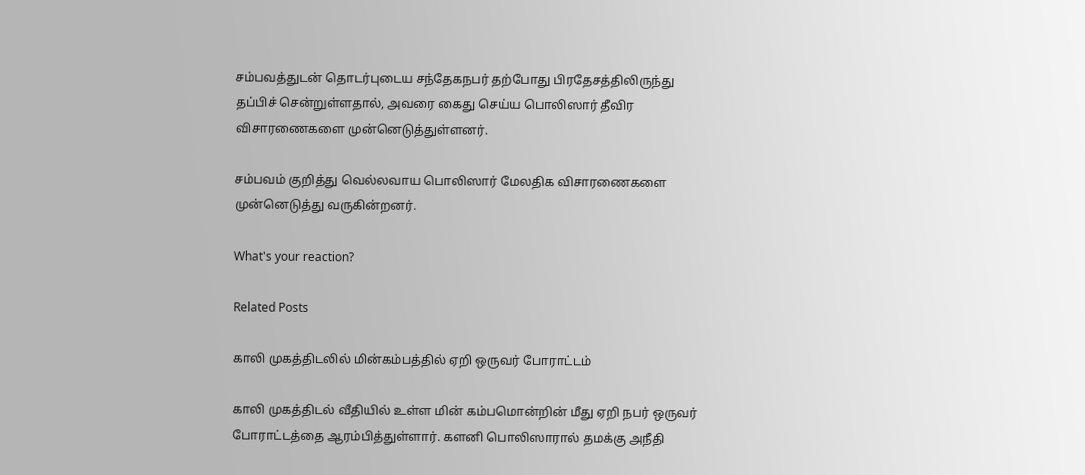சம்பவத்துடன் தொடர்புடைய சந்தேகநபர் தற்போது பிரதேசத்திலிருந்து தப்பிச் சென்றுள்ளதால், அவரை கைது செய்ய பொலிஸார் தீவிர விசாரணைகளை முன்னெடுத்துள்ளனர்.

சம்பவம் குறித்து வெல்லவாய பொலிஸார் மேலதிக விசாரணைகளை முன்னெடுத்து வருகின்றனர்.

What's your reaction?

Related Posts

காலி முகத்திடலில் மின்கம்பத்தில் ஏறி ஒருவர் போராட்டம்

காலி முகத்திடல் வீதியில் உள்ள மின் கம்பமொன்றின் மீது ஏறி நபர் ஒருவர் போராட்டத்தை ஆரம்பித்துள்ளார். களனி பொலிஸாரால் தமக்கு அநீதி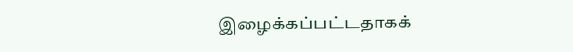இழைக்கப்பட்டதாகக்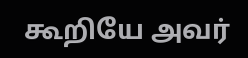கூறியே அவர்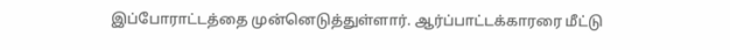இப்போராட்டத்தை முன்னெடுத்துள்ளார். ஆர்ப்பாட்டக்காரரை மீட்டு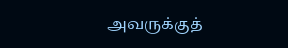அவருக்குத்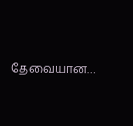தேவையான…